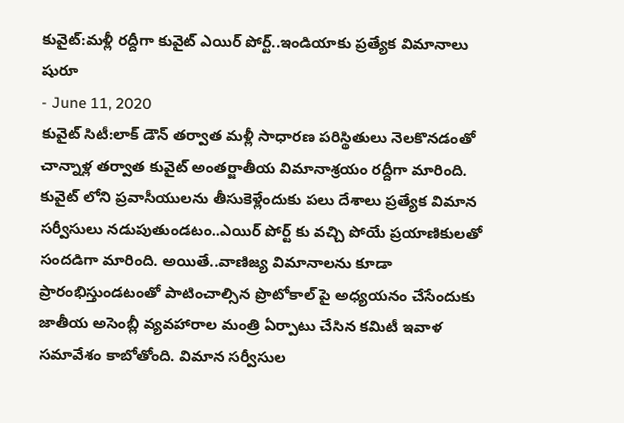కువైట్:మళ్లీ రద్దీగా కువైట్ ఎయిర్ పోర్ట్..ఇండియాకు ప్రత్యేక విమానాలు షురూ
- June 11, 2020
కువైట్ సిటీ:లాక్ డౌన్ తర్వాత మళ్లీ సాధారణ పరిస్థితులు నెలకొనడంతో చాన్నాళ్ల తర్వాత కువైట్ అంతర్జాతీయ విమానాశ్రయం రద్దీగా మారింది. కువైట్ లోని ప్రవాసీయులను తీసుకెళ్లేందుకు పలు దేశాలు ప్రత్యేక విమాన సర్వీసులు నడుపుతుండటం..ఎయిర్ పోర్ట్ కు వచ్చి పోయే ప్రయాణికులతో సందడిగా మారింది. అయితే..వాణిజ్య విమానాలను కూడా ప్రారంభిస్తుండటంతో పాటించాల్సిన ప్రొటోకాల్ పై అధ్యయనం చేసేందుకు జాతీయ అసెంబ్లీ వ్యవహారాల మంత్రి ఏర్పాటు చేసిన కమిటీ ఇవాళ సమావేశం కాబోతోంది. విమాన సర్వీసుల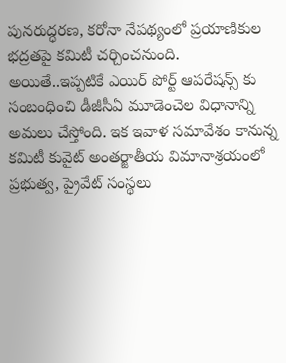పునరుద్ధరణ, కరోనా నేపథ్యంలో ప్రయాణికుల భద్రతపై కమిటీ చర్చించనుంది. అయితే..ఇప్పటికే ఎయిర్ పోర్ట్ ఆపరేషన్స్ కు సంబంధించి డీజీసీఏ మూడెంచెల విధానాన్ని అమలు చేస్తోంది. ఇక ఇవాళ సమావేశం కానున్న కమిటీ కువైట్ అంతర్జాతీయ విమానాశ్రయంలో ప్రభుత్వ, ప్రైవేట్ సంస్థలు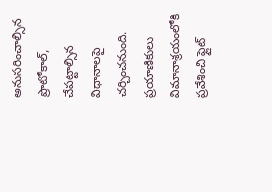అనుసరించాల్సిన ప్రొటోకాల్, చేపట్టాల్సిన విధానాలపై చర్చించనుంది. ప్రయాణికులు విమానాశ్రయంలోకి ప్రవేశించి ఫ్లైట్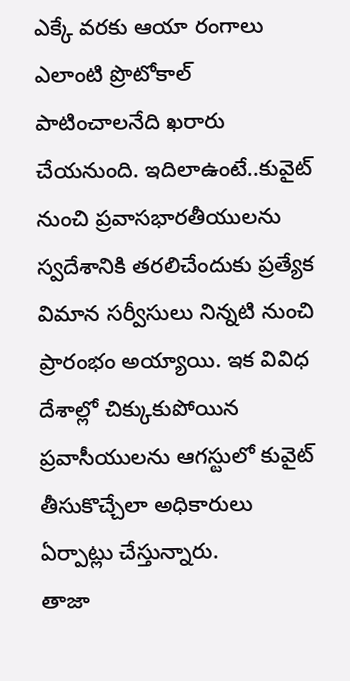ఎక్కే వరకు ఆయా రంగాలు ఎలాంటి ప్రొటోకాల్ పాటించాలనేది ఖరారు చేయనుంది. ఇదిలాఉంటే..కువైట్ నుంచి ప్రవాసభారతీయులను స్వదేశానికి తరలిచేందుకు ప్రత్యేక విమాన సర్వీసులు నిన్నటి నుంచి ప్రారంభం అయ్యాయి. ఇక వివిధ దేశాల్లో చిక్కుకుపోయిన ప్రవాసీయులను ఆగస్టులో కువైట్ తీసుకొచ్చేలా అధికారులు ఏర్పాట్లు చేస్తున్నారు.
తాజా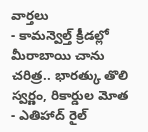వార్తలు
- కామన్వెల్త్ క్రీడల్లో మీరాబాయి చాను చరిత్ర.. భారత్కు తొలి స్వర్ణం, రికార్డుల మోత
- ఎతిహాద్ రైల్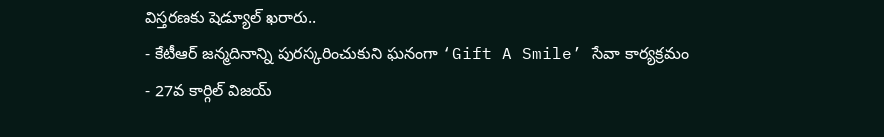విస్తరణకు షెడ్యూల్ ఖరారు..
- కేటీఆర్ జన్మదినాన్ని పురస్కరించుకుని ఘనంగా ‘Gift A Smile’ సేవా కార్యక్రమం
- 27వ కార్గిల్ విజయ్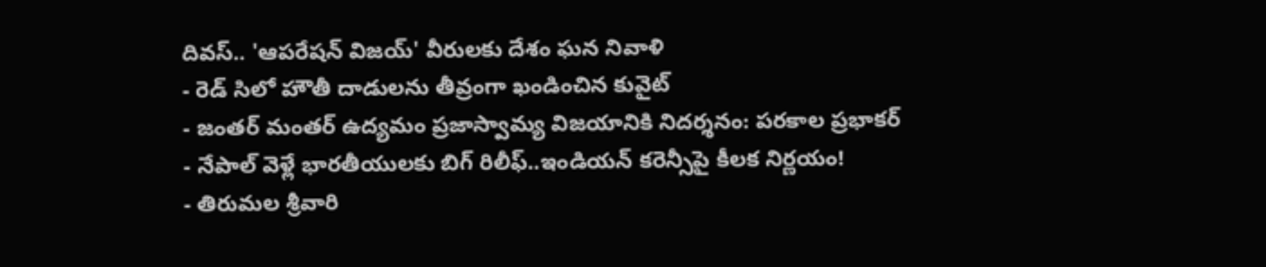దివస్.. 'ఆపరేషన్ విజయ్' వీరులకు దేశం ఘన నివాళి
- రెడ్ సిలో హౌతీ దాడులను తీవ్రంగా ఖండించిన కువైట్
- జంతర్ మంతర్ ఉద్యమం ప్రజాస్వామ్య విజయానికి నిదర్శనం: పరకాల ప్రభాకర్
- నేపాల్ వెళ్లే భారతీయులకు బిగ్ రిలీఫ్..ఇండియన్ కరెన్సీపై కీలక నిర్ణయం!
- తిరుమల శ్రీవారి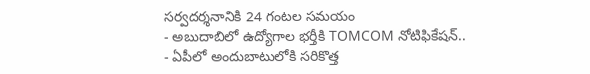సర్వదర్శనానికి 24 గంటల సమయం
- అబుదాబిలో ఉద్యోగాల భర్తీకి TOMCOM నోటిఫికేషన్..
- ఏపీలో అందుబాటులోకి సరికొత్త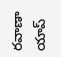రవాణా యాప్